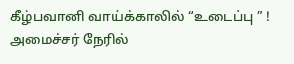கீழ்பவானி வாய்க்காலில் “உடைப்பு ” ! அமைச்சர் நேரில்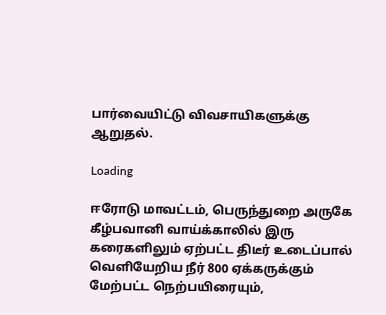பார்வையிட்டு விவசாயிகளுக்கு ஆறுதல்.

Loading

ஈரோடு மாவட்டம், பெருந்துறை அருகே கீழ்பவானி வாய்க்காலில் இரு கரைகளிலும் ஏற்பட்ட திடீர் உடைப்பால் வெளியேறிய நீர் 800 ஏக்கருக்கும் மேற்பட்ட நெற்பயிரையும்,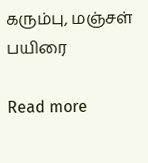கரும்பு, மஞ்சள் பயிரை

Read more